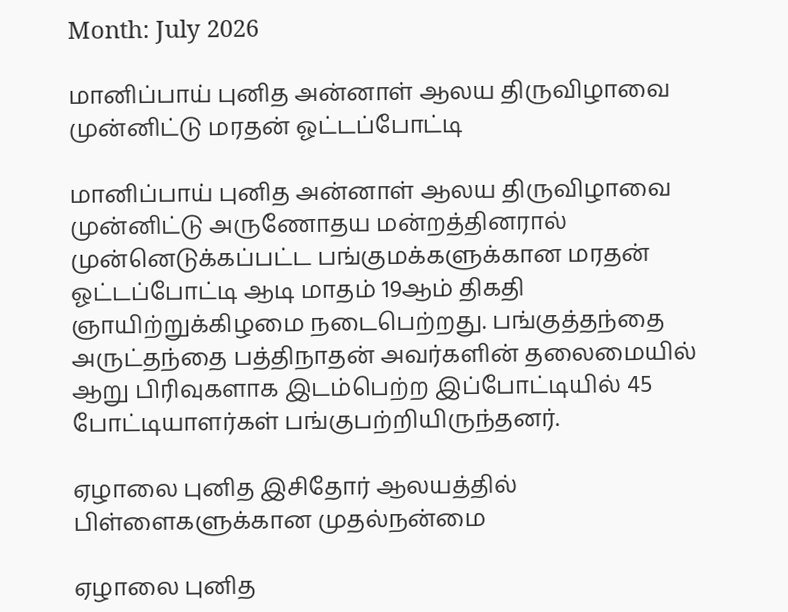Month: July 2026

மானிப்பாய் புனித அன்னாள் ஆலய திருவிழாவை முன்னிட்டு மரதன் ஓட்டப்போட்டி

மானிப்பாய் புனித அன்னாள் ஆலய திருவிழாவை முன்னிட்டு அருணோதய மன்றத்தினரால் முன்னெடுக்கப்பட்ட பங்குமக்களுக்கான மரதன் ஓட்டப்போட்டி ஆடி மாதம் 19ஆம் திகதி ஞாயிற்றுக்கிழமை நடைபெற்றது. பங்குத்தந்தை அருட்தந்தை பத்திநாதன் அவர்களின் தலைமையில் ஆறு பிரிவுகளாக இடம்பெற்ற இப்போட்டியில் 45 போட்டியாளர்கள் பங்குபற்றியிருந்தனர்.

ஏழாலை புனித இசிதோர் ஆலயத்தில் பிள்ளைகளுக்கான முதல்நன்மை

ஏழாலை புனித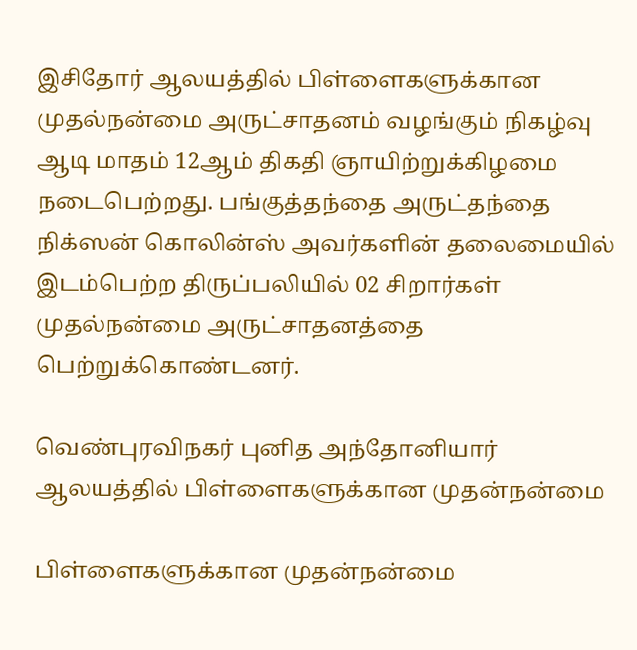இசிதோர் ஆலயத்தில் பிள்ளைகளுக்கான முதல்நன்மை அருட்சாதனம் வழங்கும் நிகழ்வு ஆடி மாதம் 12ஆம் திகதி ஞாயிற்றுக்கிழமை நடைபெற்றது. பங்குத்தந்தை அருட்தந்தை நிக்ஸன் கொலின்ஸ் அவர்களின் தலைமையில் இடம்பெற்ற திருப்பலியில் 02 சிறார்கள் முதல்நன்மை அருட்சாதனத்தை பெற்றுக்கொண்டனர்.

வெண்புரவிநகர் புனித அந்தோனியார் ஆலயத்தில் பிள்ளைகளுக்கான முதன்நன்மை

பிள்ளைகளுக்கான முதன்நன்மை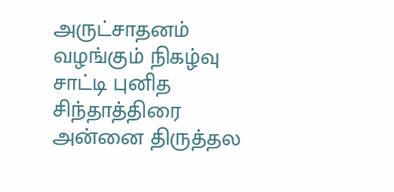அருட்சாதனம் வழங்கும் நிகழ்வு சாட்டி புனித சிந்தாத்திரை அன்னை திருத்தல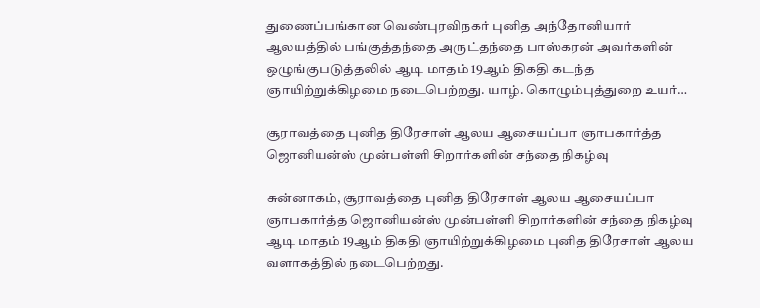துணைப்பங்கான வெண்புரவிநகர் புனித அந்தோனியார் ஆலயத்தில் பங்குத்தந்தை அருட்தந்தை பாஸ்கரன் அவர்களின் ஒழுங்குபடுத்தலில் ஆடி மாதம் 19ஆம் திகதி கடந்த ஞாயிற்றுக்கிழமை நடைபெற்றது. யாழ். கொழும்புத்துறை உயர்…

சூராவத்தை புனித திரேசாள் ஆலய ஆசையப்பா ஞாபகார்த்த ஜொனியன்ஸ் முன்பள்ளி சிறார்களின் சந்தை நிகழ்வு

சுன்னாகம், சூராவத்தை புனித திரேசாள் ஆலய ஆசையப்பா ஞாபகார்த்த ஜொனியன்ஸ் முன்பள்ளி சிறார்களின் சந்தை நிகழ்வு ஆடி மாதம் 19ஆம் திகதி ஞாயிற்றுக்கிழமை புனித திரேசாள் ஆலய வளாகத்தில் நடைபெற்றது.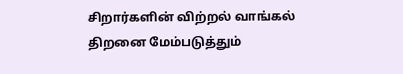சிறார்களின் விற்றல் வாங்கல் திறனை மேம்படுத்தும்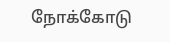நோக்கோடு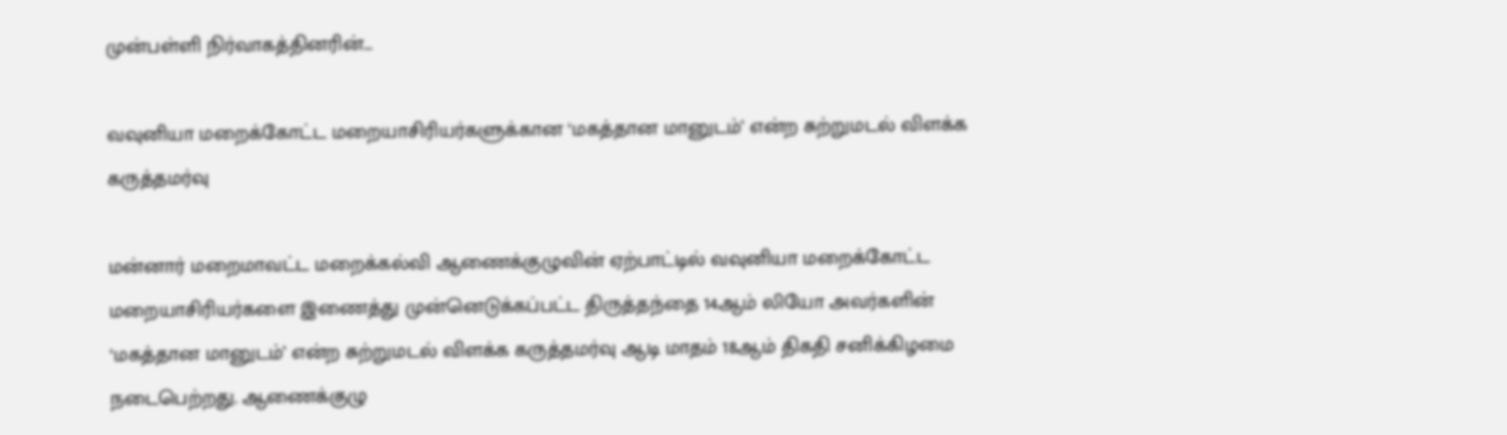முன்பள்ளி நிர்வாகத்தினரின்…

வவுனியா மறைக்கோட்ட மறையாசிரியர்களுக்கான ‘மகத்தான மானுடம்’ என்ற சுற்றுமடல் விளக்க கருத்தமர்வு

மன்னார் மறைமாவட்ட மறைக்கல்வி ஆணைக்குழுவின் ஏற்பாட்டில் வவுனியா மறைக்கோட்ட மறையாசிரியர்களை இணைத்து முன்னெடுக்கப்பட்ட திருத்தந்தை 14ஆம் லியோ அவர்களின் ‘மகத்தான மானுடம்’ என்ற சுற்றுமடல் விளக்க கருத்தமர்வு ஆடி மாதம் 18ஆம் திகதி சனிக்கிழமை நடைபெற்றது. ஆணைக்குழு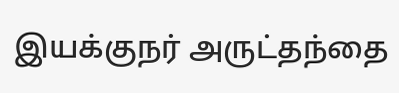இயக்குநர் அருட்தந்தை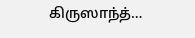கிருஸாந்த்…